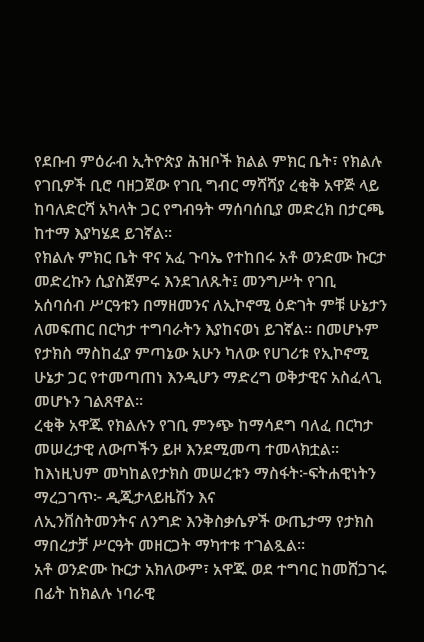የደቡብ ምዕራብ ኢትዮጵያ ሕዝቦች ክልል ምክር ቤት፣ የክልሉ የገቢዎች ቢሮ ባዘጋጀው የገቢ ግብር ማሻሻያ ረቂቅ አዋጅ ላይ ከባለድርሻ አካላት ጋር የግብዓት ማሰባሰቢያ መድረክ በታርጫ ከተማ እያካሄደ ይገኛል።
የክልሉ ምክር ቤት ዋና አፈ ጉባኤ የተከበሩ አቶ ወንድሙ ኩርታ መድረኩን ሲያስጀምሩ እንደገለጹት፤ መንግሥት የገቢ አሰባሰብ ሥርዓቱን በማዘመንና ለኢኮኖሚ ዕድገት ምቹ ሁኔታን ለመፍጠር በርካታ ተግባራትን እያከናወነ ይገኛል። በመሆኑም የታክስ ማስከፈያ ምጣኔው አሁን ካለው የሀገሪቱ የኢኮኖሚ ሁኔታ ጋር የተመጣጠነ እንዲሆን ማድረግ ወቅታዊና አስፈላጊ መሆኑን ገልጸዋል።
ረቂቅ አዋጁ የክልሉን የገቢ ምንጭ ከማሳደግ ባለፈ በርካታ መሠረታዊ ለውጦችን ይዞ እንደሚመጣ ተመላክቷል። ከእነዚህም መካከልየታክስ መሠረቱን ማስፋት፦ፍትሐዊነትን ማረጋገጥ፦ ዲጂታላይዜሽን እና
ለኢንቨስትመንትና ለንግድ እንቅስቃሴዎች ውጤታማ የታክስ ማበረታቻ ሥርዓት መዘርጋት ማካተቱ ተገልጿል።
አቶ ወንድሙ ኩርታ አክለውም፣ አዋጁ ወደ ተግባር ከመሸጋገሩ በፊት ከክልሉ ነባራዊ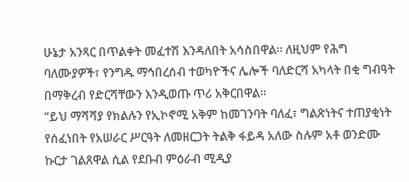ሁኔታ አንጻር በጥልቀት መፈተሽ እንዳለበት አሳስበዋል። ለዚህም የሕግ ባለሙያዎች፣ የንግዱ ማኅበረሰብ ተወካዮችና ሌሎች ባለድርሻ አካላት በቂ ግብዓት በማቅረብ የድርሻቸውን እንዲወጡ ጥሪ አቅርበዋል።
“ይህ ማሻሻያ የክልሉን የኢኮኖሚ አቅም ከመገንባት ባለፈ፣ ግልጽነትና ተጠያቂነት የሰፈነበት የአሠራር ሥርዓት ለመዘርጋት ትልቅ ፋይዳ አለው ስሉም አቶ ወንድሙ ኩርታ ገልጸዋል ሲል የደቡብ ምዕራብ ሚዲያ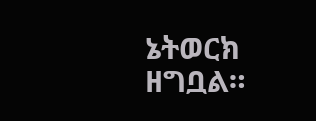ኔትወርክ ዘግቧል።